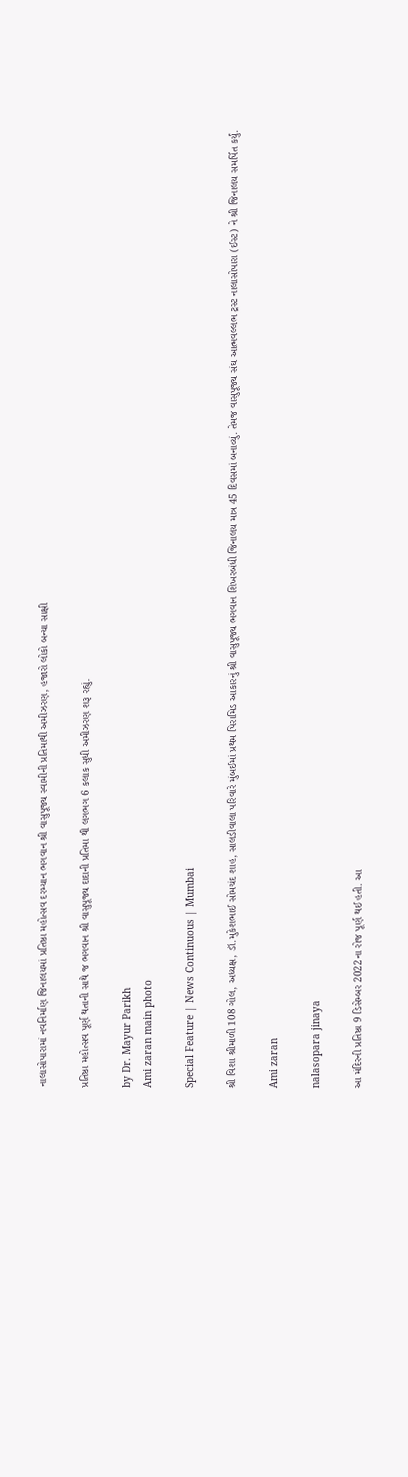નાલાસોપારામાં નવનિર્માણ જિનાલયમાં પ્રતિષ્ઠા મહોત્સવ દરમ્યાન ભગવાન શ્રી વાસુપૂજ્ય સ્વામીની પ્રતિમાથી અમીઝરણ, હજારો લોકો બન્યા સાક્ષી

પ્રતિષ્ઠા મહોત્સવ પૂર્ણ થતાની સાથે જ ભગવાન શ્રી વાસુપૂજ્ય દાદાની પ્રતિમા થી લગભગ 6 કલાક સુધી અમીઝરણ શરૂ રહ્યું.

by Dr. Mayur Parikh
Ami zaran main photo

Special Feature | News Continuous | Mumbai

શ્રી વિશા શ્રીમાળી 108 ગોલ, અધ્યક્ષ, ડૉ.મુકેશભાઈ સોમચંદ શાહ, સાલડીવાલા પરિવારે મુંબઈમાં પ્રથમ પિરામિડ આકારનું શ્રી વાસુપૂજ્ય ભગવાન શિખરબંધી જિનાલય માત્ર 45 દિવસમાં બનાવ્યું. તેમજ વાસુપૂજ્ય સંઘ આત્મવલ્લભ ટ્રસ્ટ નાલાસોપારા (ઈસ્ટ) ને શ્રી જિનાલય સમર્પિત કર્યું.

Ami zaran

nalasopara jinaya

આ મંદિરની પ્રતિષ્ઠા 9 ડિસેમ્બર 2022ના રોજ પૂર્ણ થઈ હતી. આ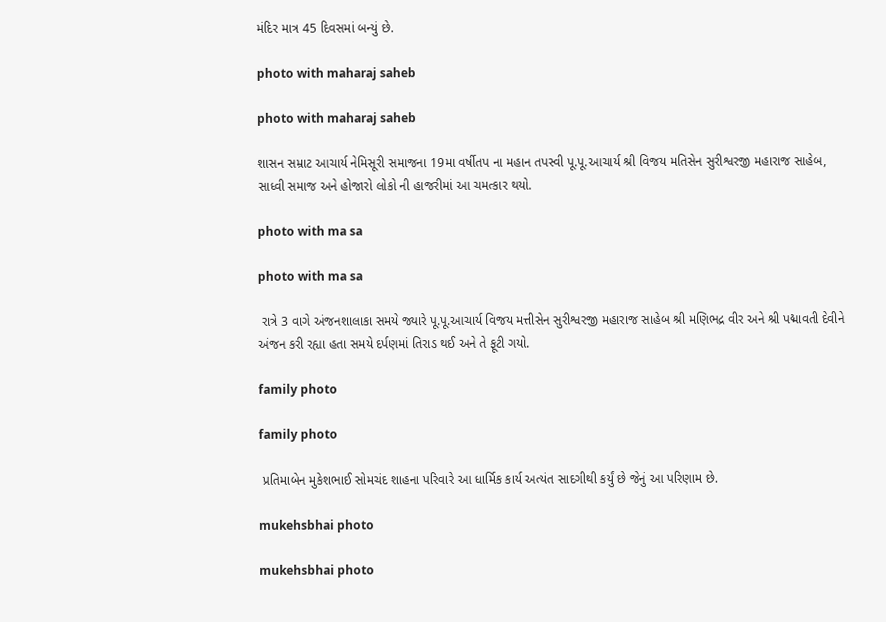મંદિર માત્ર 45 દિવસમાં બન્યું છે.

photo with maharaj saheb

photo with maharaj saheb

શાસન સમ્રાટ આચાર્ય નેમિસૂરી સમાજના 19મા વર્ષીતપ ના મહાન તપસ્વી પૂ.પૂ.આચાર્ય શ્રી વિજય મતિસેન સુરીશ્વરજી મહારાજ સાહેબ, સાધ્વી સમાજ અને હોજારો લોકો ની હાજરીમાં આ ચમત્કાર થયો.

photo with ma sa

photo with ma sa

 રાત્રે 3 વાગે અંજનશાલાકા સમયે જ્યારે પૂ.પૂ.આચાર્ય વિજય મત્તીસેન સુરીશ્વરજી મહારાજ સાહેબ શ્રી મણિભદ્ર વીર અને શ્રી પદ્માવતી દેવીને અંજન કરી રહ્યા હતા સમયે દર્પણમાં તિરાડ થઈ અને તે ફૂટી ગયો.

family photo

family photo

 પ્રતિમાબેન મુકેશભાઈ સોમચંદ શાહના પરિવારે આ ધાર્મિક કાર્ય અત્યંત સાદગીથી કર્યું છે જેનું આ પરિણામ છે.

mukehsbhai photo

mukehsbhai photo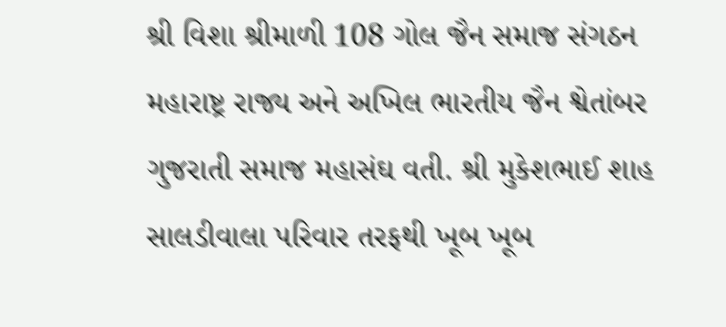શ્રી વિશા શ્રીમાળી 108 ગોલ જૈન સમાજ સંગઠન મહારાષ્ટ્ર રાજ્ય અને અખિલ ભારતીય જૈન શ્વેતાંબર ગુજરાતી સમાજ મહાસંઘ વતી. શ્રી મુકેશભાઈ શાહ સાલડીવાલા પરિવાર તરફથી ખૂબ ખૂબ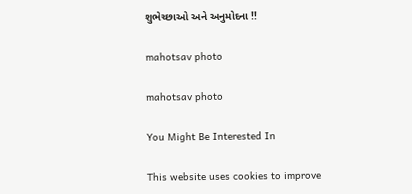શુભેચ્છાઓ અને અનુમોદના !!

mahotsav photo

mahotsav photo

You Might Be Interested In

This website uses cookies to improve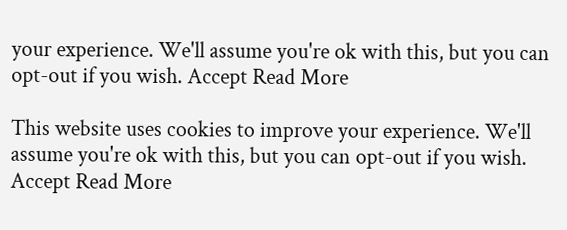your experience. We'll assume you're ok with this, but you can opt-out if you wish. Accept Read More

This website uses cookies to improve your experience. We'll assume you're ok with this, but you can opt-out if you wish. Accept Read More